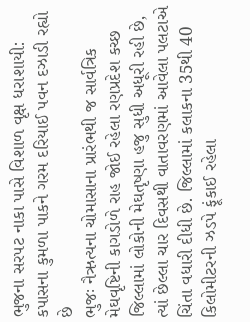ભુજના સરપટ નાકા પાસે વિશાળ વૃક્ષ ધરાશાયી: કપાસના કુમળા પાકને ગરમ દરિયાઈ પવન દઝાડી રહ્યો છે
ભુજઃ નૈઋત્યના ચોમાસાના પ્રારંભથી જ સાર્વત્રિક મેઘવૃષ્ટિની કાગડોળે રાહ જોઈ રહેલા રણપ્રદેશ કચ્છ જિલ્લામાં લોકોની મેઘતૃષ્ણા હજુ સુધી અધૂરી રહી છે, ત્યાં છેલ્લા ચાર દિવસથી વાતાવરણમાં આવેલા પલટાએ ચિંતા વધારી દીધી છે. જિલ્લામાં કલાકના 35થી 40 કિલોમીટરની ઝડપે ફૂંકાઈ રહેલા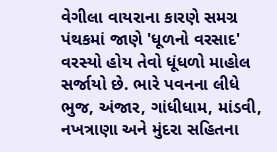વેગીલા વાયરાના કારણે સમગ્ર પંથકમાં જાણે 'ધૂળનો વરસાદ' વરસ્યો હોય તેવો ધૂંધળો માહોલ સર્જાયો છે. ભારે પવનના લીધે ભુજ, અંજાર, ગાંધીધામ, માંડવી, નખત્રાણા અને મુંદરા સહિતના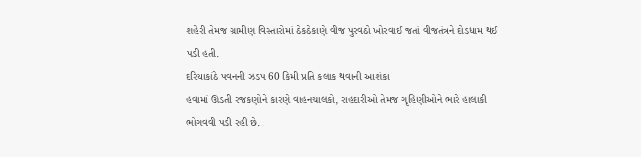શહેરી તેમજ ગ્રામીણ વિસ્તારોમાં ઠેકઠેકાણે વીજ પુરવઠો ખોરવાઈ જતાં વીજતંત્રને દોડધામ થઈ પડી હતી.
દરિયાકાંઠે પવનની ઝડપ 60 કિમી પ્રતિ કલાક થવાની આશંકા
હવામાં ઊડતી રજકણોને કારણે વાહનચાલકો, રાહદારીઓ તેમજ ગૃહિણીઓને ભારે હાલાકી ભોગવવી પડી રહી છે.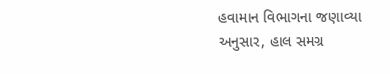હવામાન વિભાગના જણાવ્યા અનુસાર, હાલ સમગ્ર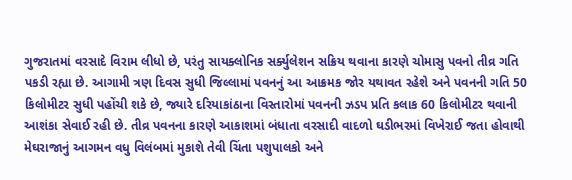ગુજરાતમાં વરસાદે વિરામ લીધો છે, પરંતુ સાયક્લોનિક સર્ક્યુલેશન સક્રિય થવાના કારણે ચોમાસુ પવનો તીવ્ર ગતિ પકડી રહ્યા છે. આગામી ત્રણ દિવસ સુધી જિલ્લામાં પવનનું આ આક્રમક જોર યથાવત રહેશે અને પવનની ગતિ 50 કિલોમીટર સુધી પહોંચી શકે છે, જ્યારે દરિયાકાંઠાના વિસ્તારોમાં પવનની ઝડપ પ્રતિ કલાક 60 કિલોમીટર થવાની આશંકા સેવાઈ રહી છે. તીવ્ર પવનના કારણે આકાશમાં બંધાતા વરસાદી વાદળો ઘડીભરમાં વિખેરાઈ જતા હોવાથી મેઘરાજાનું આગમન વધુ વિલંબમાં મુકાશે તેવી ચિંતા પશુપાલકો અને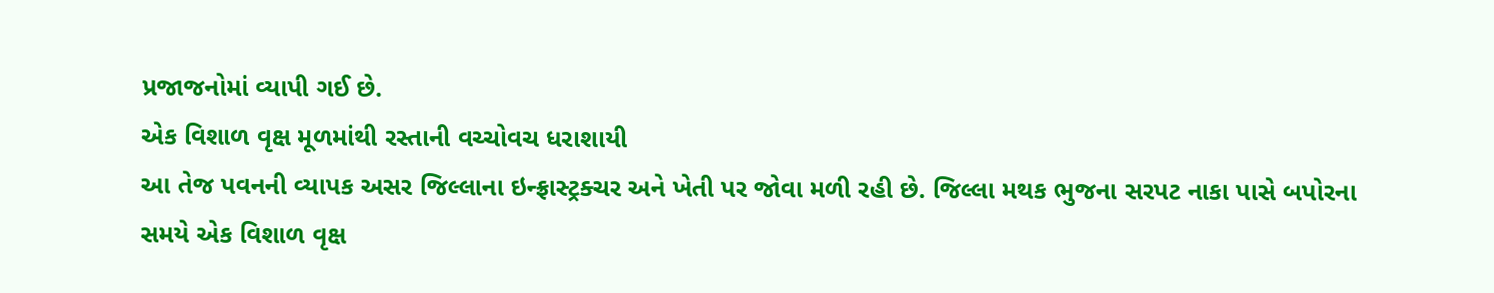પ્રજાજનોમાં વ્યાપી ગઈ છે.
એક વિશાળ વૃક્ષ મૂળમાંથી રસ્તાની વચ્ચોવચ ધરાશાયી
આ તેજ પવનની વ્યાપક અસર જિલ્લાના ઇન્ફ્રાસ્ટ્રક્ચર અને ખેતી પર જોવા મળી રહી છે. જિલ્લા મથક ભુજના સરપટ નાકા પાસે બપોરના સમયે એક વિશાળ વૃક્ષ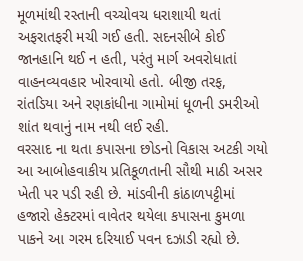મૂળમાંથી રસ્તાની વચ્ચોવચ ધરાશાયી થતાં અફરાતફરી મચી ગઈ હતી. સદનસીબે કોઈ જાનહાનિ થઈ ન હતી, પરંતુ માર્ગ અવરોધાતાં વાહનવ્યવહાર ખોરવાયો હતો. બીજી તરફ, રાંતડિયા અને રણકાંધીના ગામોમાં ધૂળની ડમરીઓ શાંત થવાનું નામ નથી લઈ રહી.
વરસાદ ના થતા કપાસના છોડનો વિકાસ અટકી ગયો
આ આબોહવાકીય પ્રતિકૂળતાની સૌથી માઠી અસર ખેતી પર પડી રહી છે. માંડવીની કાંઠાળપટ્ટીમાં હજારો હેક્ટરમાં વાવેતર થયેલા કપાસના કુમળા પાકને આ ગરમ દરિયાઈ પવન દઝાડી રહ્યો છે.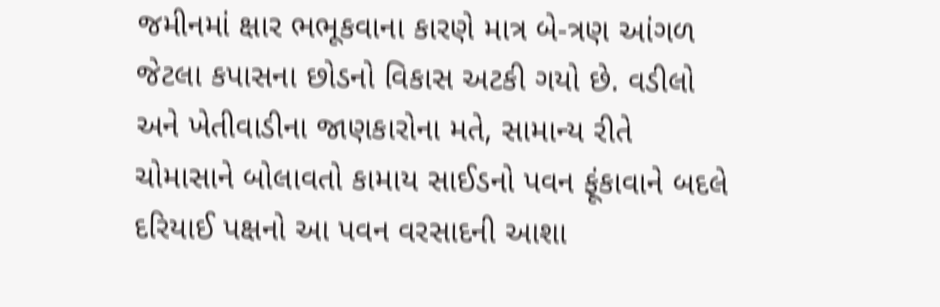જમીનમાં ક્ષાર ભભૂકવાના કારણે માત્ર બે-ત્રણ આંગળ જેટલા કપાસના છોડનો વિકાસ અટકી ગયો છે. વડીલો અને ખેતીવાડીના જાણકારોના મતે, સામાન્ય રીતે ચોમાસાને બોલાવતો કામાય સાઈડનો પવન ફૂંકાવાને બદલે દરિયાઈ પક્ષનો આ પવન વરસાદની આશા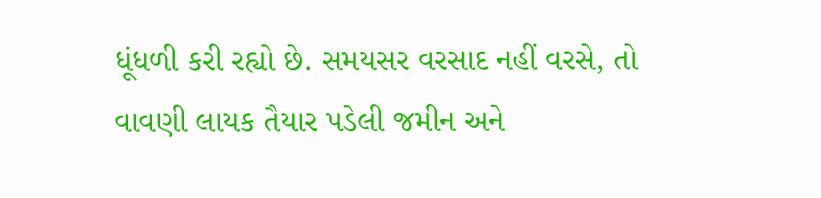ધૂંધળી કરી રહ્યો છે. સમયસર વરસાદ નહીં વરસે, તો વાવણી લાયક તૈયાર પડેલી જમીન અને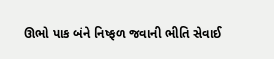ઊભો પાક બંને નિષ્ફળ જવાની ભીતિ સેવાઈ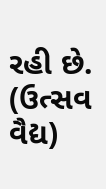રહી છે.
(ઉત્સવ વૈદ્ય)